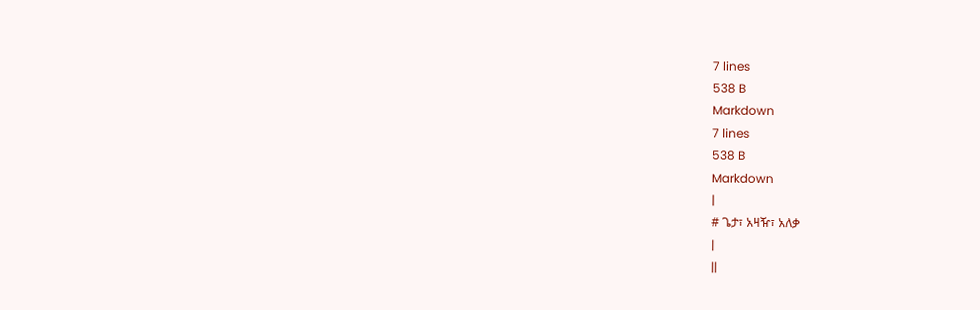7 lines
538 B
Markdown
7 lines
538 B
Markdown
|
# ጌታ፣ አዛዥ፣ አለቃ
|
||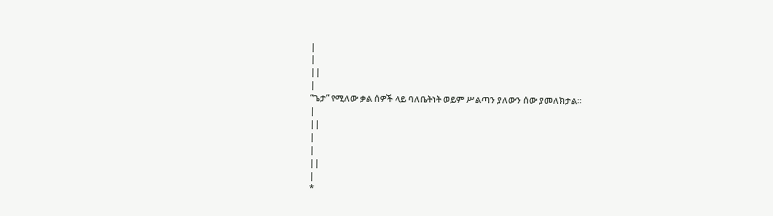|
|
||
|
“ጌታ” የሚለው ቃል ሰዎች ላይ ባለቤትነት ወይም ሥልጣን ያለውን ሰው ያመለክታል።
|
||
|
|
||
|
*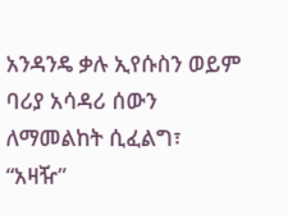አንዳንዴ ቃሉ ኢየሱስን ወይም ባሪያ አሳዳሪ ሰውን ለማመልከት ሲፈልግ፣ “አዛዥ”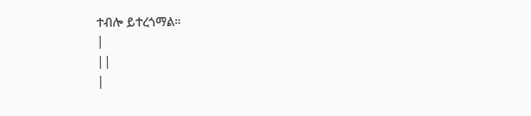ተብሎ ይተረጎማል።
|
||
|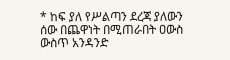* ከፍ ያለ የሥልጣን ደረጃ ያለውን ሰው በጨዋነት በሚጠራበት ዐውስ ውስጥ አንዳንድ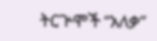ትርጕሞች “አለቃ”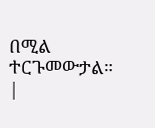በሚል ተርጉመውታል።
|